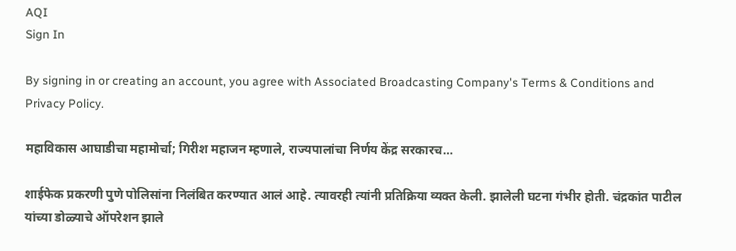AQI
Sign In

By signing in or creating an account, you agree with Associated Broadcasting Company's Terms & Conditions and Privacy Policy.

महाविकास आघाडीचा महामोर्चा; गिरीश महाजन म्हणाले, राज्यपालांचा निर्णय केंद्र सरकारच…

शाईफेक प्रकरणी पुणे पोलिसांना निलंबित करण्यात आलं आहे. त्यावरही त्यांनी प्रतिक्रिया व्यक्त केली. झालेली घटना गंभीर होती. चंद्रकांत पाटील यांच्या डोळ्याचे ऑपरेशन झाले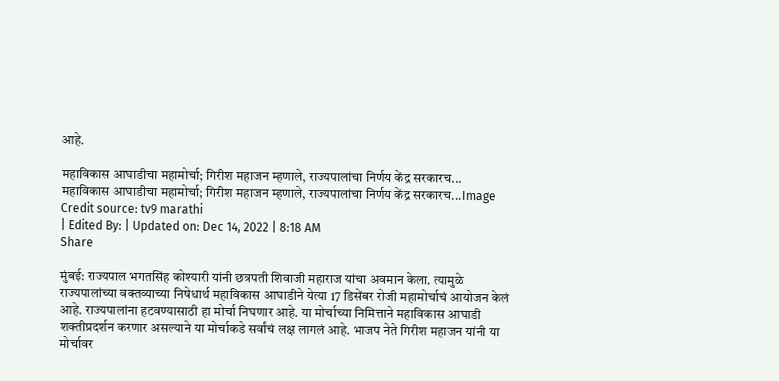आहे.

महाविकास आघाडीचा महामोर्चा; गिरीश महाजन म्हणाले, राज्यपालांचा निर्णय केंद्र सरकारच...
महाविकास आघाडीचा महामोर्चा; गिरीश महाजन म्हणाले, राज्यपालांचा निर्णय केंद्र सरकारच...Image Credit source: tv9 marathi
| Edited By: | Updated on: Dec 14, 2022 | 8:18 AM
Share

मुंबई: राज्यपाल भगतसिंह कोश्यारी यांनी छत्रपती शिवाजी महाराज यांचा अवमान केला. त्यामुळे राज्यपालांच्या वक्तव्याच्या निषेधार्थ महाविकास आघाडीने येत्या 17 डिसेंबर रोजी महामोर्चाचं आयोजन केलं आहे. राज्यपालांना हटवण्यासाठी हा मोर्चा निघणार आहे. या मोर्चाच्या निमित्ताने महाविकास आघाडी शक्तीप्रदर्शन करणार असल्याने या मोर्चाकडे सर्वांचं लक्ष लागलं आहे. भाजप नेते गिरीश महाजन यांनी या मोर्चावर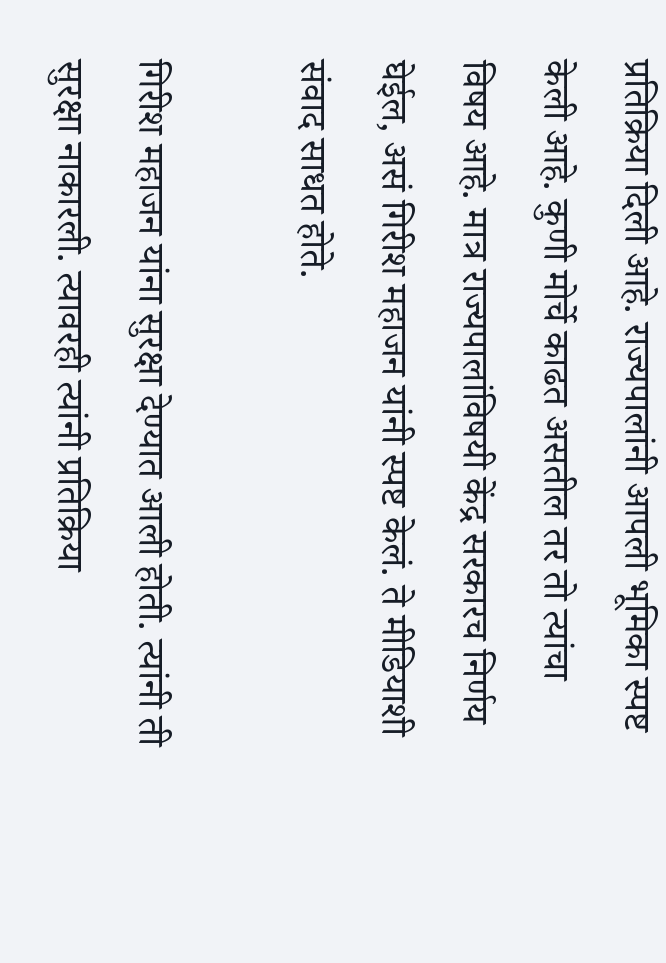प्रतिक्रिया दिली आहे. राज्यपालांनी आपली भूमिका स्पष्ट केली आहे. कुणी मोर्चे काढत असतील तर तो त्यांचा विषय आहे. मात्र राज्यपालांविषयी केंद्र सरकारच निर्णय घेईल, असं गिरीश महाजन यांनी स्पष्ट केलं. ते मीडियाशी संवाद साधत होते.

गिरीश महाजन यांना सुरक्षा देण्यात आली होती. त्यांनी ती सुरक्षा नाकारली. त्यावरही त्यांनी प्रतिक्रिया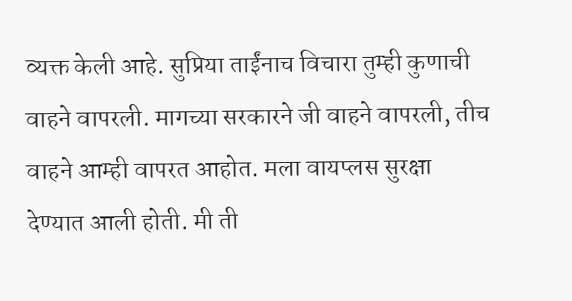व्यक्त केली आहे. सुप्रिया ताईंनाच विचारा तुम्ही कुणाची वाहने वापरली. मागच्या सरकारने जी वाहने वापरली, तीच वाहने आम्ही वापरत आहोत. मला वायप्लस सुरक्षा देण्यात आली होती. मी ती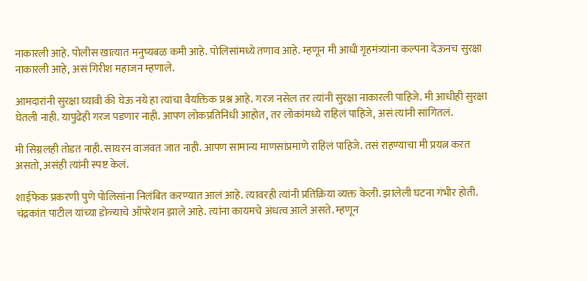नाकारली आहे. पोलीस खात्यात मनुष्यबळ कमी आहे. पोलिसांमध्ये तणाव आहे. म्हणून मी आधी गृहमंत्र्यांना कल्पना देऊनच सुरक्षा नाकारली आहे, असं गिरीश महाजन म्हणाले.

आमदारांनी सुरक्षा घ्यावी की घेऊ नये हा त्यांचा वैयक्तिक प्रश्न आहे. गरज नसेल तर त्यांनी सुरक्षा नाकारली पाहिजे. मी आधीही सुरक्षा घेतली नाही. यापुढेही गरज पडणार नाही. आपण लोकप्रतिनिधी आहोत, तर लोकांमध्ये राहिलं पाहिजे, असं त्यांनी सांगितलं.

मी सिग्नलही तोडत नाही. सायरन वाजवत जात नाही. आपण सामान्य माणसांप्रमाणे राहिलं पाहिजे. तसं राहण्याचा मी प्रयत्न करत असतो, असंही त्यांनी स्पष्ट केलं.

शाईफेक प्रकरणी पुणे पोलिसांना निलंबित करण्यात आलं आहे. त्यावरही त्यांनी प्रतिक्रिया व्यक्त केली. झालेली घटना गंभीर होती. चंद्रकांत पाटील यांच्या डोळ्याचे ऑपरेशन झाले आहे. त्यांना कायमचे अंधत्व आले असते. म्हणून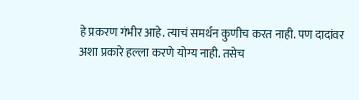हे प्रकरण गंभीर आहे. त्याचं समर्थन कुणीच करत नाही. पण दादांवर अशा प्रकारे हल्ला करणे योग्य नाही. तसेच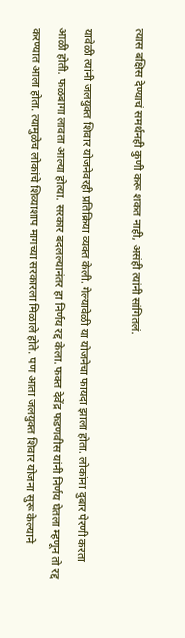त्यास बक्षिस देण्याचं समर्थनही कुणी करू शकत नाही, असंही त्यांनी सांगितलं.

यावेळी त्यांनी जलयुक्त शिवार योजनेवरही प्रतिक्रिया व्यक्त केली. गेल्यावेळी या योजनेचा फायदा झाला होता. लोकांना दुबार पेरणी करता आळी होती. फळबागा लावता आल्या होत्या. सरकार बदलल्यानंतर हा निर्णय रद्द केला. फक्त देवेंद्र फडणवीस यांनी निर्णय घेतला म्हणून तो रद्द करण्यात आला होता. त्यामुळेच लोकांचे शिव्याशाप मागच्या सरकारला मिळाले होते. पण आता जलयुक्त शिवार योजना सुरू केल्याने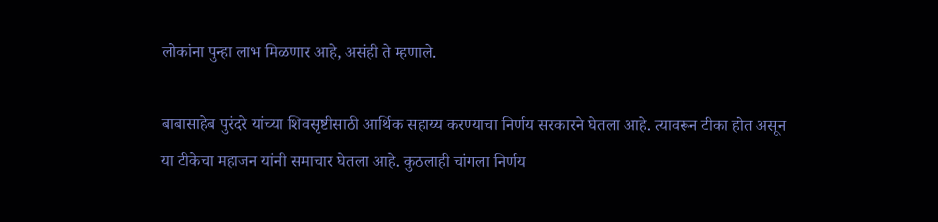लोकांना पुन्हा लाभ मिळणार आहे, असंही ते म्हणाले.

बाबासाहेब पुरंदरे यांच्या शिवसृष्टीसाठी आर्थिक सहाय्य करण्याचा निर्णय सरकारने घेतला आहे. त्यावरून टीका होत असून या टीकेचा महाजन यांनी समाचार घेतला आहे. कुठलाही चांगला निर्णय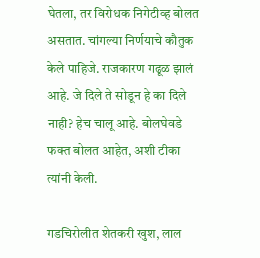घेतला, तर विरोधक निगेटीव्ह बोलत असतात. चांगल्या निर्णयाचे कौतुक केले पाहिजे. राजकारण गढूळ झालं आहे. जे दिले ते सोडून हे का दिले नाही? हेच चालू आहे. बोलघेवडे फक्त बोलत आहेत, अशी टीका त्यांनी केली.

गडचिरोलीत शेतकरी खुश, लाल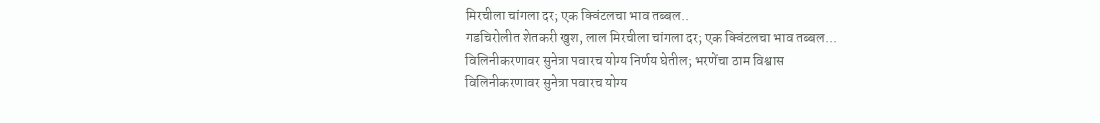मिरचीला चांगला दर; एक क्विंटलचा भाव तब्बल..
गडचिरोलीत शेतकरी खुश, लाल मिरचीला चांगला दर; एक क्विंटलचा भाव तब्बल...
विलिनीकरणावर सुनेत्रा पवारच योग्य निर्णय घेतील; भरणेंचा ठाम विश्वास
विलिनीकरणावर सुनेत्रा पवारच योग्य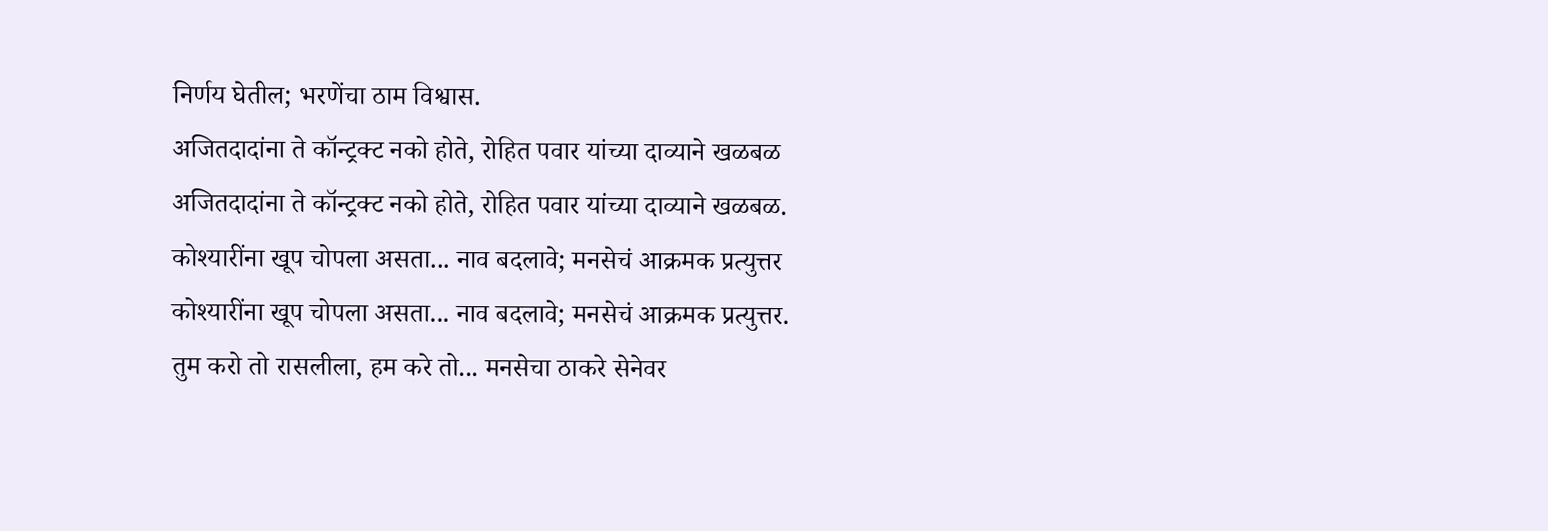निर्णय घेतील; भरणेंचा ठाम विश्वास.
अजितदादांना ते कॉन्ट्रक्ट नको होते, रोहित पवार यांच्या दाव्याने खळबळ
अजितदादांना ते कॉन्ट्रक्ट नको होते, रोहित पवार यांच्या दाव्याने खळबळ.
कोश्यारींना खूप चोपला असता... नाव बदलावे; मनसेचं आक्रमक प्रत्युत्तर
कोश्यारींना खूप चोपला असता... नाव बदलावे; मनसेचं आक्रमक प्रत्युत्तर.
तुम करो तो रासलीला, हम करे तो... मनसेचा ठाकरे सेनेवर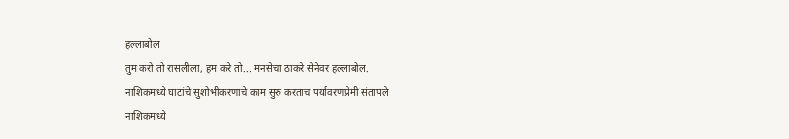हल्लाबोल
तुम करो तो रासलीला, हम करे तो... मनसेचा ठाकरे सेनेवर हल्लाबोल.
नाशिकमध्ये घाटांचे सुशोभीकरणाचे काम सुरु करताच पर्यावरणप्रेमी संतापले
नाशिकमध्ये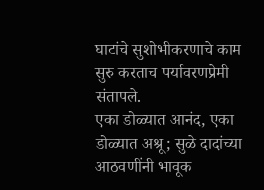घाटांचे सुशोभीकरणाचे काम सुरु करताच पर्यावरणप्रेमी संतापले.
एका डोळ्यात आनंद, एका डोळ्यात अश्रू; सुळे दादांच्या आठवणींनी भावूक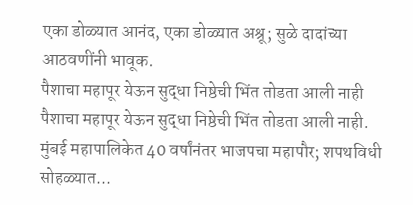एका डोळ्यात आनंद, एका डोळ्यात अश्रू; सुळे दादांच्या आठवणींनी भावूक.
पैशाचा महापूर येऊन सुद्धा निष्ठेची भिंत तोडता आली नाही
पैशाचा महापूर येऊन सुद्धा निष्ठेची भिंत तोडता आली नाही.
मुंबई महापालिकेत 40 वर्षांनंतर भाजपचा महापौर; शपथविधी सोहळ्यात...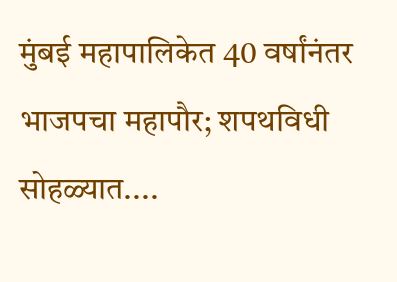मुंबई महापालिकेत 40 वर्षांनंतर भाजपचा महापौर; शपथविधी सोहळ्यात....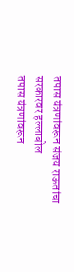तपास यंत्रणांवरून संजय राऊतांचा सरकारवर हल्लाबोल
तपास यंत्रणांवरून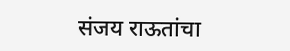संजय राऊतांचा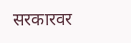सरकारवर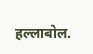हल्लाबोल.